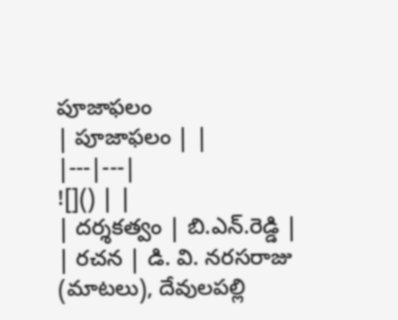పూజాఫలం
| పూజాఫలం | |
|---|---|
![]() | |
| దర్శకత్వం | బి.ఎన్.రెడ్డి |
| రచన | డి. వి. నరసరాజు (మాటలు), దేవులపల్లి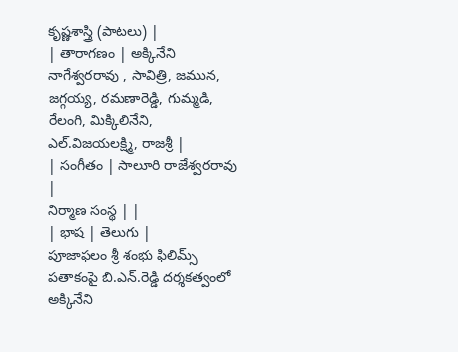కృష్ణశాస్త్రి (పాటలు) |
| తారాగణం | అక్కినేని నాగేశ్వరరావు , సావిత్రి, జమున, జగ్గయ్య, రమణారెడ్డి, గుమ్మడి, రేలంగి, మిక్కిలినేని, ఎల్.విజయలక్ష్మి, రాజశ్రీ |
| సంగీతం | సాలూరి రాజేశ్వరరావు |
నిర్మాణ సంస్థ | |
| భాష | తెలుగు |
పూజాఫలం శ్రీ శంభు ఫిలిమ్స్ పతాకంపై బి.ఎన్.రెడ్డి దర్శకత్వంలో అక్కినేని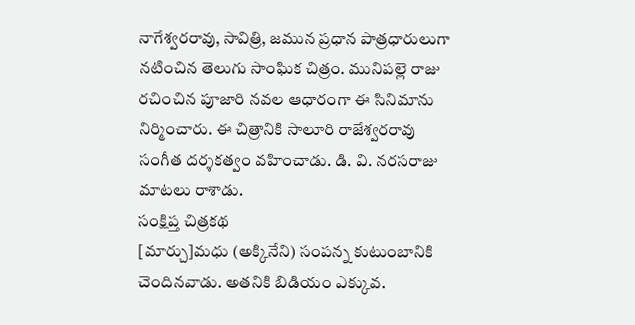నాగేశ్వరరావు, సావిత్రి, జమున ప్రధాన పాత్రధారులుగా నటించిన తెలుగు సాంఘిక చిత్రం. మునిపల్లె రాజు రచించిన పూజారి నవల ఆధారంగా ఈ సినిమాను నిర్మించారు. ఈ చిత్రానికి సాలూరి రాజేశ్వరరావు సంగీత దర్శకత్వం వహించాడు. డి. వి. నరసరాజు మాటలు రాశాడు.
సంక్షిప్త చిత్రకథ
[మార్చు]మధు (అక్కినేని) సంపన్న కుటుంబానికి చెందినవాడు. అతనికి బిడియం ఎక్కువ.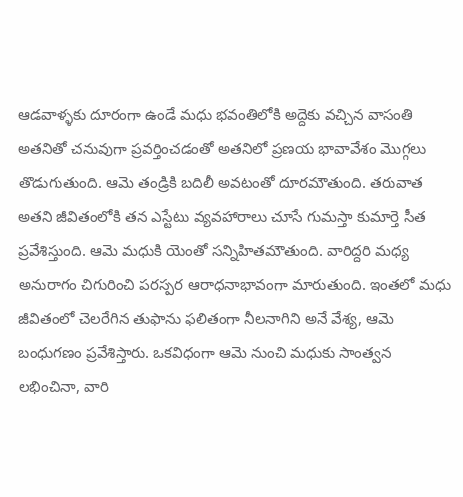ఆడవాళ్ళకు దూరంగా ఉండే మధు భవంతిలోకి అద్దెకు వచ్చిన వాసంతి అతనితో చనువుగా ప్రవర్తించడంతో అతనిలో ప్రణయ భావావేశం మొగ్గలు తొడుగుతుంది. ఆమె తండ్రికి బదిలీ అవటంతో దూరమౌతుంది. తరువాత అతని జీవితంలోకి తన ఎస్టేటు వ్యవహారాలు చూసే గుమస్తా కుమార్తె సీత ప్రవేశిస్తుంది. ఆమె మధుకి యెంతో సన్నిహితమౌతుంది. వారిద్దరి మధ్య అనురాగం చిగురించి పరస్పర ఆరాధనాభావంగా మారుతుంది. ఇంతలో మధు జీవితంలో చెలరేగిన తుఫాను ఫలితంగా నీలనాగిని అనే వేశ్య, ఆమె బంధుగణం ప్రవేశిస్తారు. ఒకవిధంగా ఆమె నుంచి మధుకు సాంత్వన లభించినా, వారి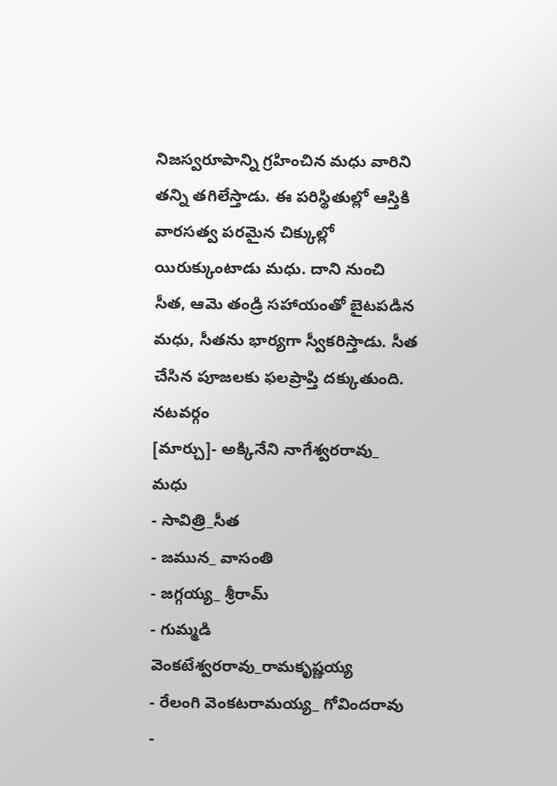నిజస్వరూపాన్ని గ్రహించిన మధు వారిని తన్ని తగిలేస్తాడు. ఈ పరిస్థితుల్లో ఆస్తికి వారసత్వ పరమైన చిక్కుల్లో యిరుక్కుంటాడు మధు. దాని నుంచి సీత, ఆమె తండ్రి సహాయంతో బైటపడిన మధు, సీతను భార్యగా స్వీకరిస్తాడు. సీత చేసిన పూజలకు ఫలప్రాప్తి దక్కుతుంది.
నటవర్గం
[మార్చు]- అక్కినేని నాగేశ్వరరావు_ మధు
- సావిత్రి_సీత
- జమున_ వాసంతి
- జగ్గయ్య_ శ్రీరామ్
- గుమ్మడి వెంకటేశ్వరరావు_రామకృష్ణయ్య
- రేలంగి వెంకటరామయ్య_ గోవిందరావు
-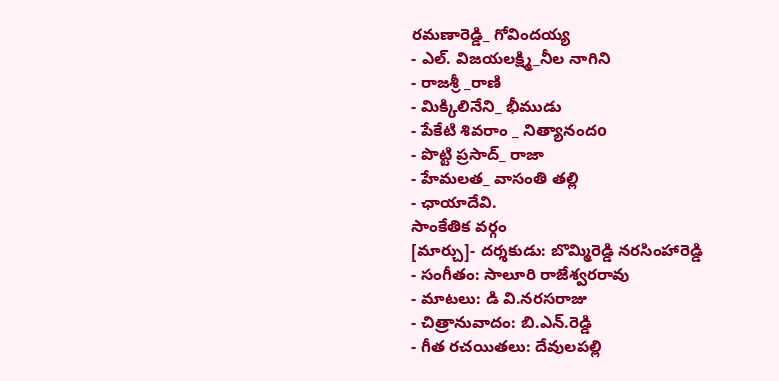రమణారెడ్డి_ గోవిందయ్య
- ఎల్. విజయలక్ష్మి_నీల నాగిని
- రాజశ్రీ _రాణి
- మిక్కిలినేని_ భీముడు
- పేకేటి శివరాం _ నిత్యానందo
- పొట్టి ప్రసాద్_ రాజా
- హేమలత_ వాసంతి తల్లి
- ఛాయాదేవి.
సాంకేతిక వర్గం
[మార్చు]- దర్శకుడు: బొమ్మిరెడ్డి నరసింహారెడ్డి
- సంగీతం: సాలూరి రాజేశ్వరరావు
- మాటలు: డి వి.నరసరాజు
- చిత్రానువాదం: బి.ఎన్.రెడ్డి
- గీత రచయితలు: దేవులపల్లి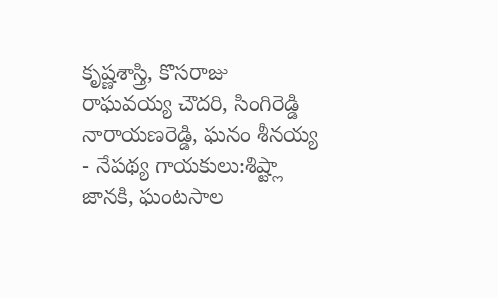కృష్ణశాస్త్రి, కొసరాజు రాఘవయ్య చౌదరి, సింగిరెడ్డి నారాయణరెడ్డి, ఘనం శీనయ్య
- నేపథ్య గాయకులు:శిష్ట్లా జానకి, ఘంటసాల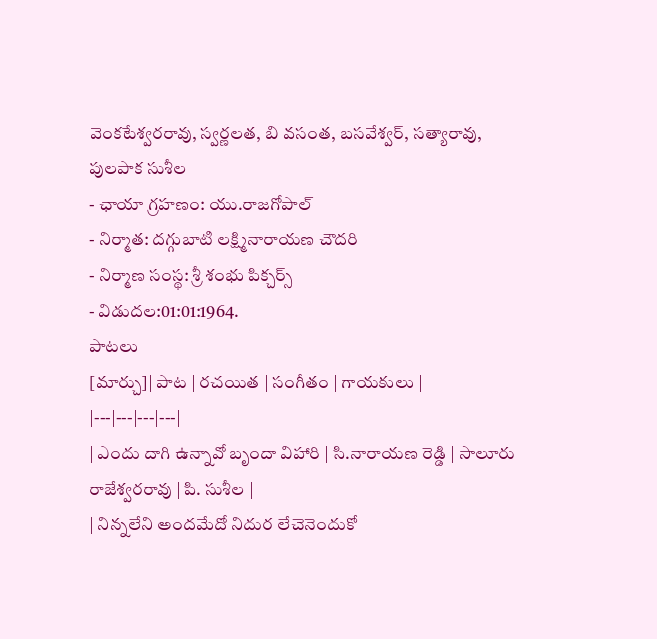వెంకటేశ్వరరావు, స్వర్ణలత, బి వసంత, బసవేశ్వర్, సత్యారావు, పులపాక సుశీల
- ఛాయా గ్రహణం: యు.రాజగోపాల్
- నిర్మాత: దగ్గుబాటి లక్ష్మినారాయణ చౌదరి
- నిర్మాణ సంస్థ: శ్రీ శంభు పిక్చర్స్
- విడుదల:01:01:1964.
పాటలు
[మార్చు]| పాట | రచయిత | సంగీతం | గాయకులు |
|---|---|---|---|
| ఎందు దాగి ఉన్నావో బృందా విహారి | సి.నారాయణ రెడ్డి | సాలూరు రాజేశ్వరరావు | పి. సుశీల |
| నిన్నలేని అందమేదో నిదుర లేచెనెందుకో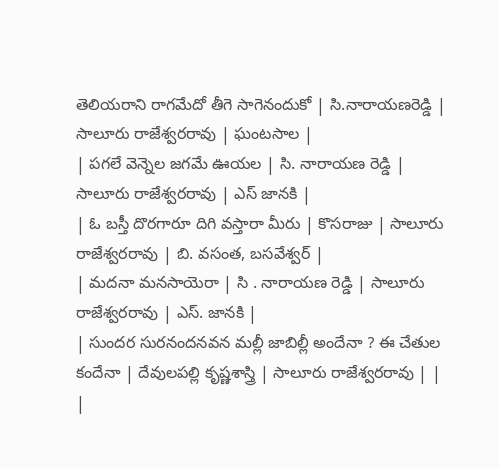తెలియరాని రాగమేదో తీగె సాగెనందుకో | సి.నారాయణరెడ్డి | సాలూరు రాజేశ్వరరావు | ఘంటసాల |
| పగలే వెన్నెల జగమే ఊయల | సి. నారాయణ రెడ్డి | సాలూరు రాజేశ్వరరావు | ఎస్ జానకి |
| ఓ బస్తీ దొరగారూ దిగి వస్తారా మీరు | కొసరాజు | సాలూరు రాజేశ్వరరావు | బి. వసంత, బసవేశ్వర్ |
| మదనా మనసాయెరా | సి . నారాయణ రెడ్డి | సాలూరు రాజేశ్వరరావు | ఎస్. జానకి |
| సుందర సురనందనవన మల్లీ జాబిల్లీ అందేనా ? ఈ చేతుల కందేనా | దేవులపల్లి కృష్ణశాస్త్రి | సాలూరు రాజేశ్వరరావు | |
|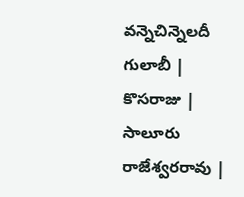వన్నెచిన్నెలదీ గులాబీ | కొసరాజు | సాలూరు రాజేశ్వరరావు |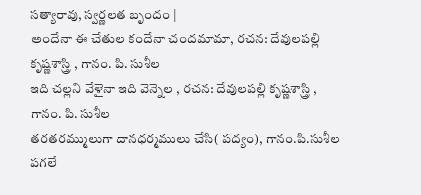సత్యారావు, స్వర్ణలత బృందం |
అందేనా ఈ చేతుల కందేనా చందమామా, రచన: దేవులపల్లి కృష్ణశాస్త్రి , గానం. పి. సుశీల
ఇది చల్లని వేళైనా ఇది వెన్నెల , రచన: దేవులపల్లి కృష్ణశాస్త్రి , గానం. పి. సుశీల
తరతరమ్ములుగా దానధర్మములు చేసి( పద్యం), గానం.పి.సుశీల
పగలే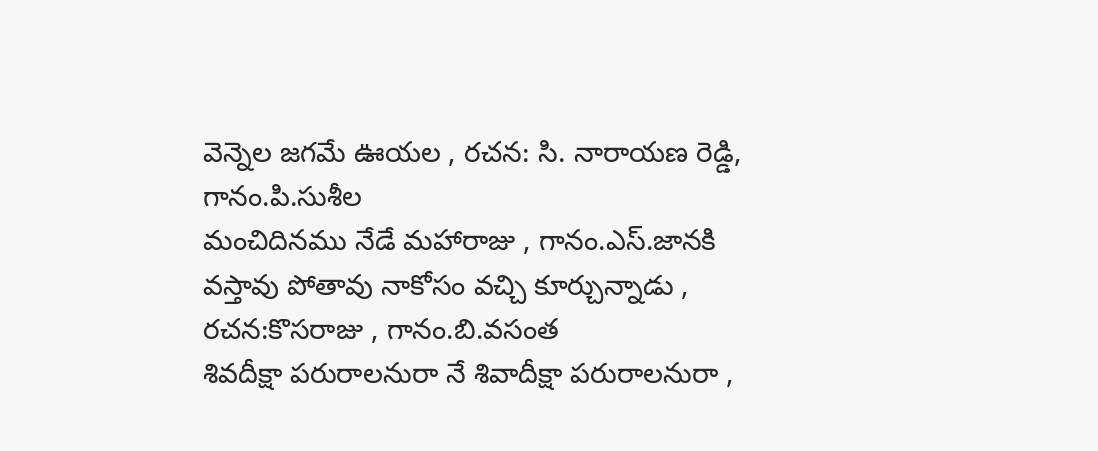వెన్నెల జగమే ఊయల , రచన: సి. నారాయణ రెడ్డి, గానం.పి.సుశీల
మంచిదినము నేడే మహారాజు , గానం.ఎస్.జానకి
వస్తావు పోతావు నాకోసం వచ్చి కూర్చున్నాడు , రచన:కొసరాజు , గానం.బి.వసంత
శివదీక్షా పరురాలనురా నే శివాదీక్షా పరురాలనురా ,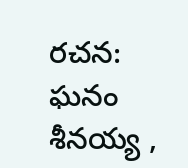రచన: ఘనం శీనయ్య ,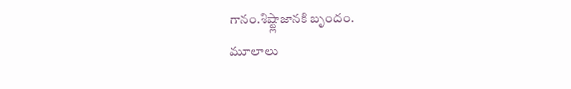గానం.శిష్ట్లాజానకి బృందం.
మూలాలు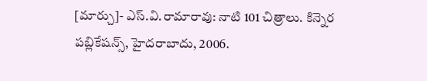[మార్చు]- ఎస్.వి.రామారావు: నాటి 101 చిత్రాలు. కిన్నెర పబ్లికేషన్స్, హైదరాబాదు, 2006.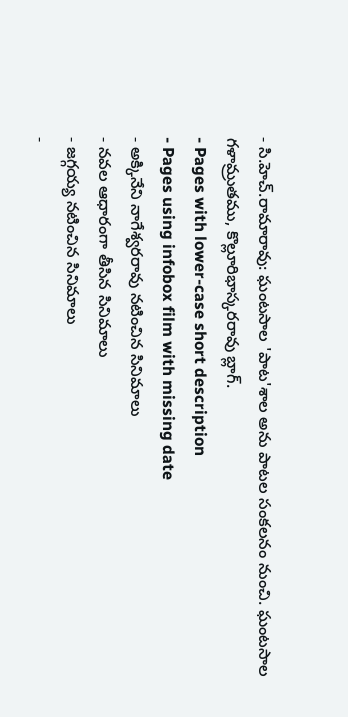- సి.హెచ్.రామారావు: ఘంటసాల 'పాట'శాల అను పాటల సంకలనం నుంచి. ఘంటసాల గళామ్రుతము, కొల్లూరిభాస్కరరావు బ్లాగ్.
- Pages with lower-case short description
- Pages using infobox film with missing date
- అక్కినేని నాగేశ్వరరావు నటించిన సినిమాలు
- నవల ఆధారంగా తీసిన సినిమాలు
- జగ్గయ్య నటించిన సినిమాలు
-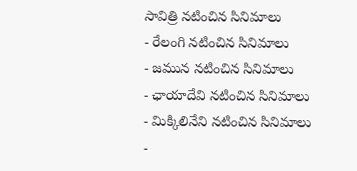సావిత్రి నటించిన సినిమాలు
- రేలంగి నటించిన సినిమాలు
- జమున నటించిన సినిమాలు
- ఛాయాదేవి నటించిన సినిమాలు
- మిక్కిలినేని నటించిన సినిమాలు
-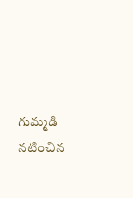గుమ్మడి నటించిన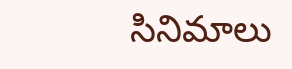సినిమాలు